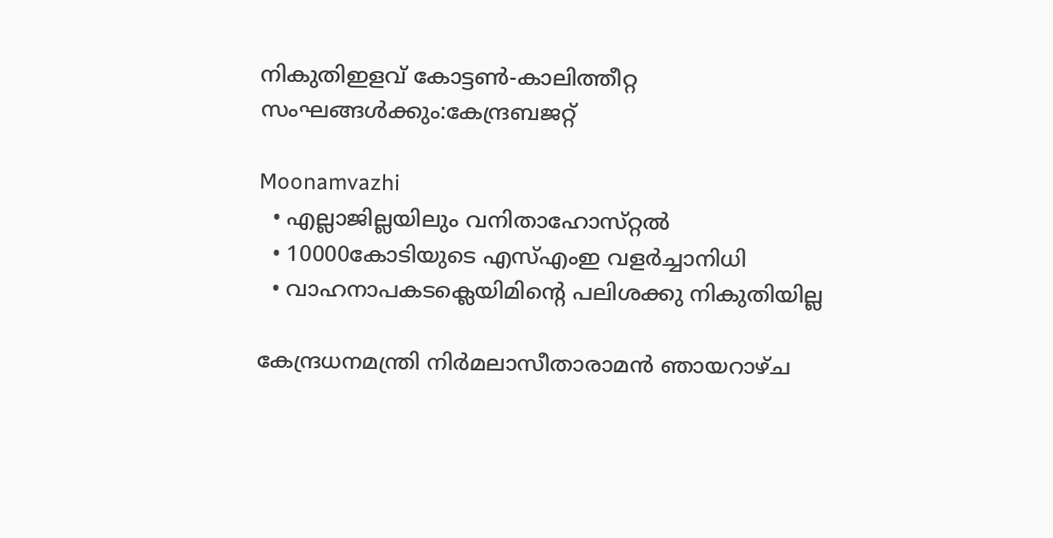നികുതിഇളവ്‌ കോട്ടണ്‍-കാലിത്തീറ്റ സംഘങ്ങള്‍ക്കും:കേന്ദ്രബജറ്റ്‌

Moonamvazhi
  • എല്ലാജില്ലയിലും വനിതാഹോസ്‌റ്റല്‍
  • 10000കോടിയുടെ എസ്‌എംഇ വളര്‍ച്ചാനിധി
  • വാഹനാപകടക്ലെയിമിന്റെ പലിശക്കു നികുതിയില്ല

കേന്ദ്രധനമന്ത്രി നിര്‍മലാസീതാരാമന്‍ ഞായറാഴ്‌ച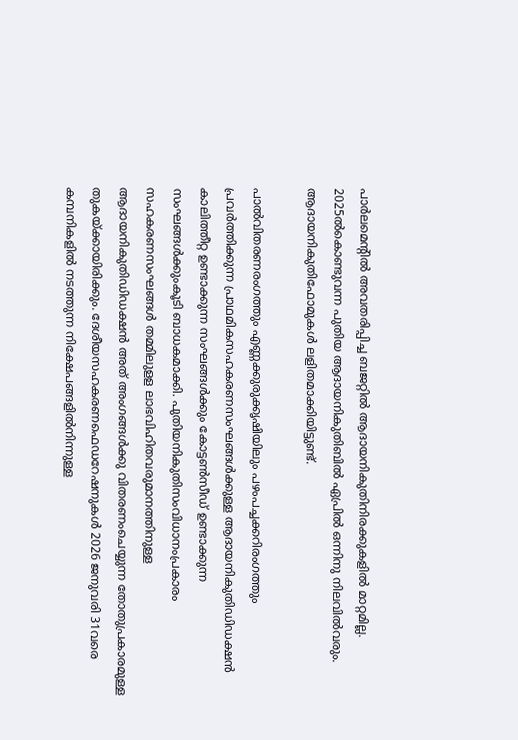പാര്‍ലമെന്റില്‍ അവതരിപ്പിച്ച ബജറ്റില്‍ ആദായനികുതിനിരക്കുകളില്‍ മാറ്റമില്ല. 2025ല്‍കൊണ്ടുവന്ന പുതിയ ആദായനികുതിബില്‍ ഏപ്രില്‍ ഒന്നിനു നിലവില്‍വരും. ആദായനികുതിഫോമുകള്‍ ലളിതമാക്കിയിട്ടുണ്ട്‌.

പാല്‍വിതരണരംഗത്തും എണ്ണക്കുരുക്കൃഷിയിലും പഴംപച്ചക്കറിരംഗത്തും പ്രവര്‍ത്തിക്കുന്ന പ്രാഥമികസഹകരണസംഘങ്ങള്‍ക്കുള്ള ആദായനികുതിഡിഡക്ഷന്‍ കാലിത്തീറ്റ ഉണ്ടാക്കുന്ന സംഘങ്ങള്‍ക്കും കോട്ടണ്‍സീഡ്‌ ഉണ്ടാക്കുന്ന സംഘങ്ങള്‍ക്കുംകൂടി ബാധകമാക്കി. പുതിയനികുതിസംവിധാനംപ്രകാരം സഹകരണസംഘങ്ങള്‍ തമ്മിലുളള ലാഭവിഹിതവരുമാനത്തിനുള്ള ആദായനികുതിഡിഡക്ഷന്‍ അത്‌ അംഗങ്ങള്‍ക്കു വിതരണംചെയ്യുന്ന തോതുപ്രകാരമുള്ള തുകയ്‌ക്കായിരിക്കും. ദേശീയസഹകരണഫെഡറേഷനുകള്‍ 2026 ജനുവരി 31വരെ കമ്പനികളില്‍ നടത്തുന്ന നിക്ഷേപങ്ങളില്‍നിന്നുള്ള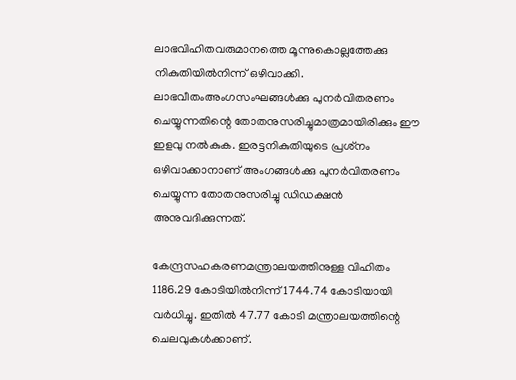ലാഭവിഹിതവരുമാനത്തെ മൂന്നുകൊല്ലത്തേക്കു നികുതിയില്‍നിന്ന്‌ ഒഴിവാക്കി. ലാഭവീതംഅംഗസംഘങ്ങള്‍ക്കു പുനര്‍വിതരണം ചെയ്യുന്നതിന്റെ തോതനുസരിച്ചുമാത്രമായിരിക്കും ഈ ഇളവു നല്‍കുക. ഇരട്ടനികുതിയുടെ പ്രശ്‌നം ഒഴിവാക്കാനാണ്‌ അംഗങ്ങള്‍ക്കു പുനര്‍വിതരണം ചെയ്യുന്ന തോതനുസരിച്ചു ഡിഡക്ഷന്‍ അനുവദിക്കുന്നത്‌.

കേന്ദ്രസഹകരണമന്ത്രാലയത്തിനുള്ള വിഹിതം 1186.29 കോടിയില്‍നിന്ന്‌ 1744.74 കോടിയായി വര്‍ധിച്ചു. ഇതില്‍ 47.77 കോടി മന്ത്രാലയത്തിന്റെ ചെലവുകള്‍ക്കാണ്‌.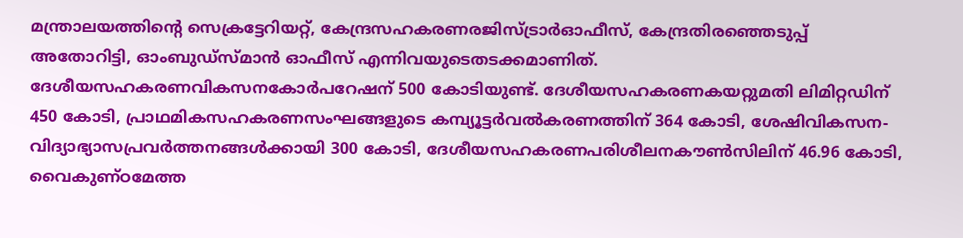മന്ത്രാലയത്തിന്റെ സെക്രട്ടേറിയറ്റ്‌, കേന്ദ്രസഹകരണരജിസ്‌ട്രാര്‍ഓഫീസ്‌, കേന്ദ്രതിരഞ്ഞെടുപ്പ്‌ അതോറിട്ടി, ഓംബുഡ്‌സ്‌മാന്‍ ഓഫീസ്‌ എന്നിവയുടെതടക്കമാണിത്‌. ദേശീയസഹകരണവികസനകോര്‍പറേഷന്‌ 500 കോടിയുണ്ട്‌. ദേശീയസഹകരണകയറ്റുമതി ലിമിറ്റഡിന്‌ 450 കോടി, പ്രാഥമികസഹകരണസംഘങ്ങളുടെ കമ്പ്യൂട്ടര്‍വല്‍കരണത്തിന്‌ 364 കോടി, ശേഷിവികസന-വിദ്യാഭ്യാസപ്രവര്‍ത്തനങ്ങള്‍ക്കായി 300 കോടി, ദേശീയസഹകരണപരിശീലനകൗണ്‍സിലിന്‌ 46.96 കോടി, വൈകുണ്‌ഠമേത്ത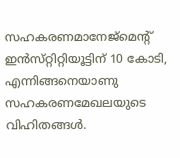സഹകരണമാനേജ്‌മെന്റ്‌ ഇന്‍സ്‌റ്റിറ്റിയൂട്ടിന്‌ 10 കോടി, എന്നിങ്ങനെയാണു സഹകരണമേഖലയുടെ വിഹിതങ്ങള്‍.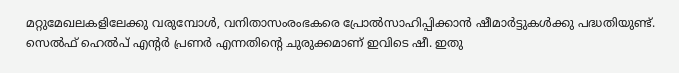മറ്റുമേഖലകളിലേക്കു വരുമ്പോള്‍, വനിതാസംരംഭകരെ പ്രോല്‍സാഹിപ്പിക്കാന്‍ ഷീമാര്‍ട്ടുകള്‍ക്കു പദ്ധതിയുണ്ട്‌. സെല്‍ഫ്‌ ഹെല്‍പ്‌ എന്റര്‍ പ്രണര്‍ എന്നതിന്റെ ചുരുക്കമാണ്‌ ഇവിടെ ഷീ. ഇതു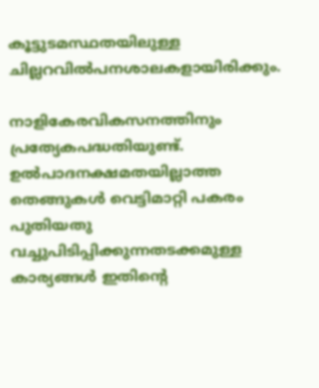കൂട്ടുടമസ്ഥതയിലുള്ള ചില്ലറവില്‍പനശാലകളായിരിക്കും.

നാളികേരവികസനത്തിനും പ്രത്യേകപദ്ധതിയുണ്ട്‌. ഉല്‍പാദനക്ഷമതയില്ലാത്ത തെങ്ങുകള്‍ വെട്ടിമാറ്റി പകരം പുതിയതു വച്ചുപിടിപ്പിക്കുന്നതടക്കമുള്ള കാര്യങ്ങള്‍ ഇതിന്റെ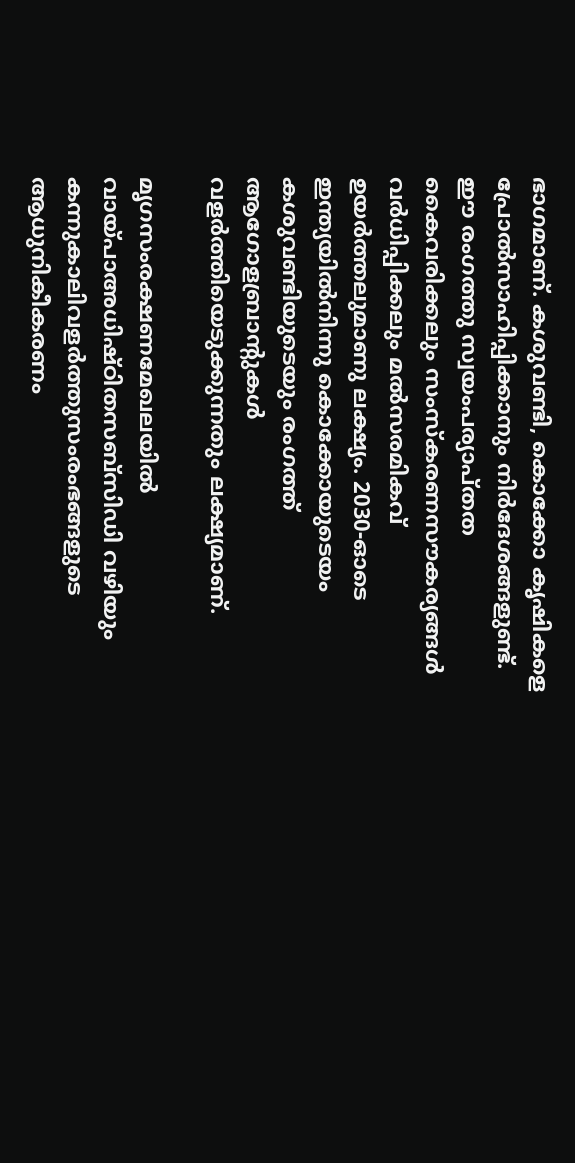ഭാഗമാണ്‌. കശുവണ്ടി, കൊക്കോ കൃഷികളെ പ്രോല്‍സാഹിപ്പിക്കാനും നിര്‍ദേശങ്ങളുണ്ട്‌. ഈ രംഗത്തു സ്വയംപര്യാപ്‌തത കൈവരിക്കലും സംസ്‌കരണസൗകര്യങ്ങള്‍ വര്‍ധിപ്പിക്കലും മല്‍സരമികവ്‌ ഉയര്‍ത്തലുമാണു ലക്ഷ്യം. 2030-ഓടെ ഇന്ത്യയില്‍നിന്നു കൊക്കോയുടെയം കശുവണ്ടിയുടെയും രംഗത്ത്‌ ആഗോളബ്രാന്റുകള്‍ വളര്‍ത്തിയെടുക്കുന്നതും ലക്ഷ്യമാണ്‌.

മൃഗസംരക്ഷണമേഖലയില്‍ വായ്‌പാഅധിഷ്‌ഠിതസബ്‌സിഡി വഴിയും കന്നുകാലിവളര്‍ത്തുസംരംഭങ്ങളുടെ ആധുനികീകരണം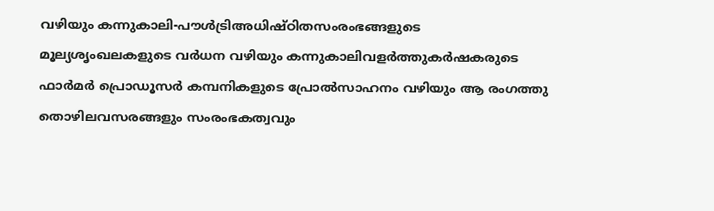വഴിയും കന്നുകാലി-പൗള്‍ട്രിഅധിഷ്‌ഠിതസംരംഭങ്ങളുടെ മൂല്യശൃംഖലകളുടെ വര്‍ധന വഴിയും കന്നുകാലിവളര്‍ത്തുകര്‍ഷകരുടെ ഫാര്‍മര്‍ പ്രൊഡൂസര്‍ കമ്പനികളുടെ പ്രോല്‍സാഹനം വഴിയും ആ രംഗത്തു തൊഴിലവസരങ്ങളും സംരംഭകത്വവും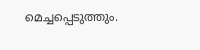മെച്ചപ്പെടുത്തും.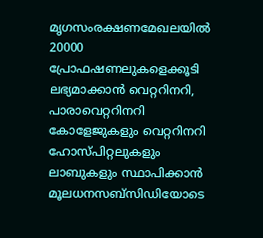മൃഗസംരക്ഷണമേഖലയില്‍ 20000 പ്രോഫഷണലുകളെക്കൂടി ലഭ്യമാക്കാന്‍ വെറ്ററിനറി, പാരാവെറ്ററിനറി കോളേജുകളും വെറ്ററിനറി ഹോസ്‌പിറ്റലുകളും ലാബുകളും സ്ഥാപിക്കാന്‍ മൂലധനസബ്‌സിഡിയോടെ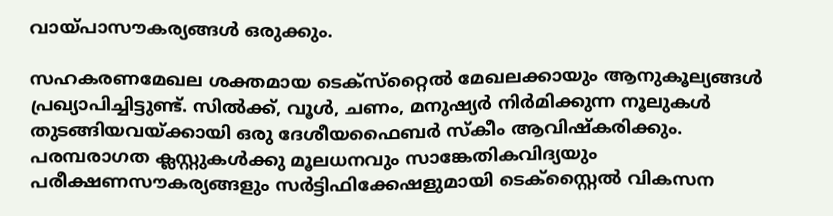വായ്‌പാസൗകര്യങ്ങള്‍ ഒരുക്കും.

സഹകരണമേഖല ശക്തമായ ടെക്‌സ്‌റ്റൈല്‍ മേഖലക്കായും ആനുകൂല്യങ്ങള്‍ പ്രഖ്യാപിച്ചിട്ടുണ്ട്‌. സില്‍ക്ക്‌, വൂള്‍, ചണം, മനുഷ്യര്‍ നിര്‍മിക്കുന്ന നൂലുകള്‍ തുടങ്ങിയവയ്‌ക്കായി ഒരു ദേശീയഫൈബര്‍ സ്‌കീം ആവിഷ്‌കരിക്കും. പരമ്പരാഗത ക്ലസ്റ്റുകള്‍ക്കു മൂലധനവും സാങ്കേതികവിദ്യയും പരീക്ഷണസൗകര്യങ്ങളും സര്‍ട്ടിഫിക്കേഷളുമായി ടെക്‌സ്റ്റൈല്‍ വികസന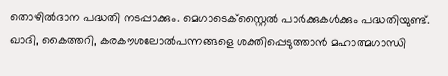തൊഴില്‍ദാന പദ്ധതി നടപ്പാക്കും. മെഗാടെക്‌സ്റ്റൈല്‍ പാര്‍ക്കുകള്‍ക്കും പദ്ധതിയുണ്ട്‌. ഖാദി, കൈത്തറി, കരകൗശലോല്‍പന്നങ്ങളെ ശക്തിപ്പെടുത്താന്‍ മഹാത്മഗാന്ധി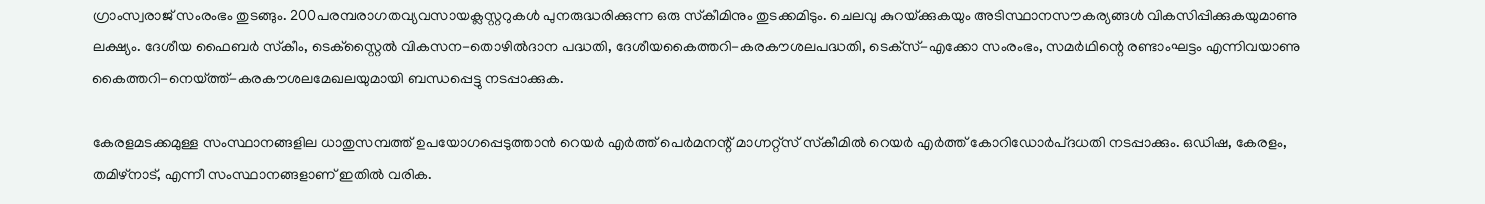ഗ്രാംസ്വരാജ്‌ സംരംഭം തുടങ്ങും. 200പരമ്പരാഗതവ്യവസായക്ലസ്റ്ററുകള്‍ പുനരുദ്ധരിക്കുന്ന ഒരു സ്‌കീമിനും തുടക്കമിടും. ചെലവു കുറയ്‌ക്കുകയും അടിസ്ഥാനസൗകര്യങ്ങള്‍ വികസിപ്പിക്കുകയുമാണു ലക്ഷ്യം. ദേശീയ ഫൈബര്‍ സ്‌കീം, ടെക്‌സ്റ്റൈല്‍ വികസന-തൊഴില്‍ദാന പദ്ധതി, ദേശീയകൈത്തറി-കരകൗശലപദ്ധതി, ടെക്‌സ്‌-എക്കോ സംരംഭം, സമര്‍ഥിന്റെ രണ്ടാംഘട്ടം എന്നിവയാണു കൈത്തറി-നെയ്‌ത്ത്‌-കരകൗശലമേഖലയുമായി ബന്ധപ്പെട്ടു നടപ്പാക്കുക.

കേരളമടക്കമുള്ള സംസ്ഥാനങ്ങളില ധാതുസമ്പത്ത്‌ ഉപയോഗപ്പെടുത്താന്‍ റെയര്‍ എര്‍ത്ത്‌ പെര്‍മനന്റ്‌ മാഗ്നറ്റ്‌സ്‌ സ്‌കീമില്‍ റെയര്‍ എര്‍ത്ത്‌ കോറിഡോര്‍പ്‌ദധതി നടപ്പാക്കും. ഒഡിഷ, കേരളം, തമിഴ്‌നാട്‌, എന്നീ സംസ്ഥാനങ്ങളാണ്‌ ഇതില്‍ വരിക.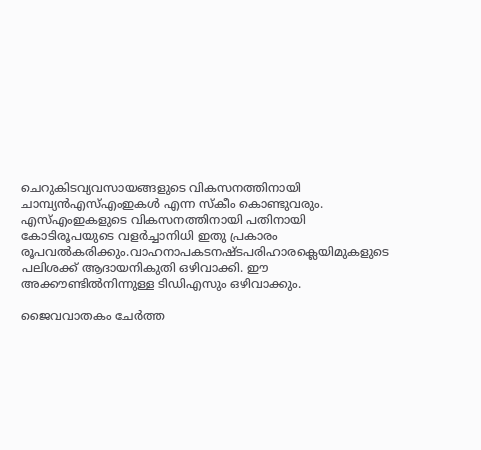ചെറുകിടവ്യവസായങ്ങളുടെ വികസനത്തിനായി ചാമ്പ്യന്‍എസ്‌എംഇകള്‍ എന്ന സ്‌കീം കൊണ്ടുവരും. എസ്‌എംഇകളുടെ വികസനത്തിനായി പതിനായി കോടിരൂപയുടെ വളര്‍ച്ചാനിധി ഇതു പ്രകാരം രൂപവല്‍കരിക്കും.വാഹനാപകടനഷ്ടപരിഹാരക്ലെയിമുകളുടെ പലിശക്ക്‌ ആദായനികുതി ഒഴിവാക്കി. ഈ അക്കൗണ്ടില്‍നിന്നുള്ള ടിഡിഎസും ഒഴിവാക്കും.

ജൈവവാതകം ചേര്‍ത്ത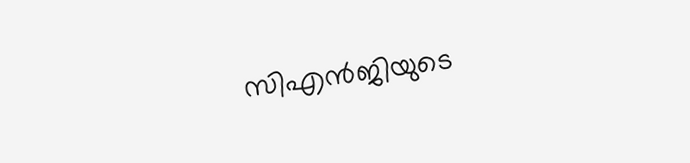സിഎന്‍ജിയുടെ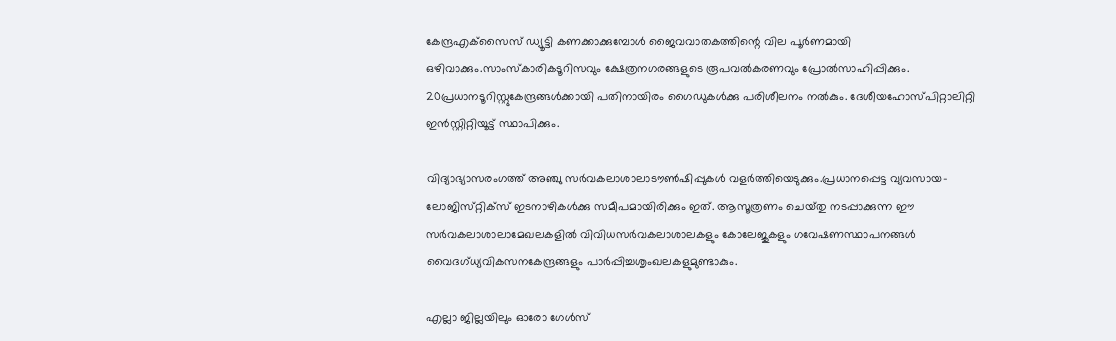കേന്ദ്രഎക്‌സൈസ്‌ ഡ്യൂട്ടി കണക്കാക്കുമ്പോള്‍ ജൈവവാതകത്തിന്റെ വില പൂര്‍ണമായി ഒഴിവാക്കും.സാംസ്‌കാരികടൂറിസവും ക്ഷേത്രനഗരങ്ങളുടെ രൂപവല്‍കരണവും പ്രോല്‍സാഹിപ്പിക്കും. 20പ്രധാനടൂറിസ്റ്റുകേന്ദ്രങ്ങള്‍ക്കായി പതിനായിരം ഗൈഡുകള്‍ക്കു പരിശീലനം നല്‍കും. ദേശീയഹോസ്‌പിറ്റാലിറ്റി ഇന്‍സ്റ്റിറ്റിയൂട്ട്‌ സ്ഥാപിക്കും.

വിദ്യാഭ്യാസരംഗത്ത്‌ അഞ്ചു സര്‍വകലാശാലാടൗണ്‍ഷിപ്പുകള്‍ വളര്‍ത്തിയെടുക്കും.പ്രധാനപ്പെട്ട വ്യവസായ-ലോജിസ്‌റ്റിക്‌സ്‌ ഇടനാഴികള്‍ക്കു സമീപമായിരിക്കും ഇത്‌. ആസൂത്രണം ചെയ്‌തു നടപ്പാക്കുന്ന ഈ സര്‍വകലാശാലാമേഖലകളില്‍ വിവിധസര്‍വകലാശാലകളും കോലേജുകളും ഗവേഷണസ്ഥാപനങ്ങള്‍ വൈദഗ്‌ധ്യവികസനകേന്ദ്രങ്ങളും പാര്‍പ്പിച്ചശൃംഖലകളുമുണ്ടാകും.

എല്ലാ ജില്ലയിലും ഓരോ ഗേള്‍സ്‌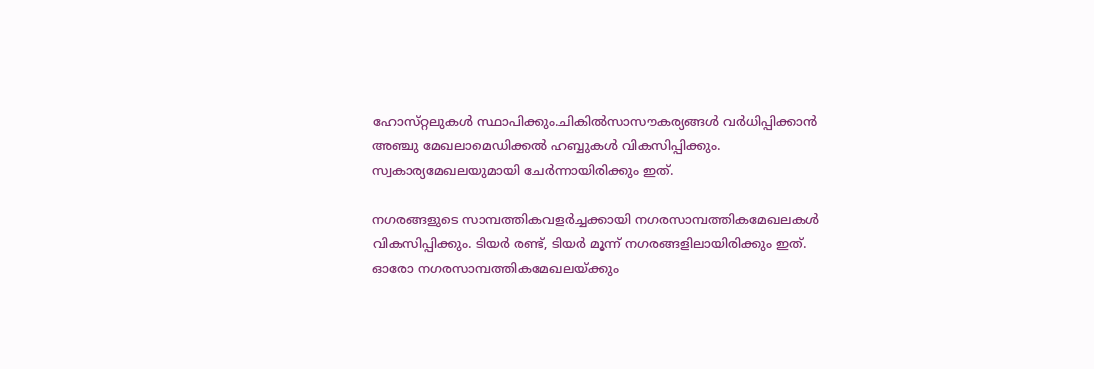ഹോസ്‌റ്റലുകള്‍ സ്ഥാപിക്കും.ചികില്‍സാസൗകര്യങ്ങള്‍ വര്‍ധിപ്പിക്കാന്‍ അഞ്ചു മേഖലാമെഡിക്കല്‍ ഹബ്ബുകള്‍ വികസിപ്പിക്കും. സ്വകാര്യമേഖലയുമായി ചേര്‍ന്നായിരിക്കും ഇത്‌.

നഗരങ്ങളുടെ സാമ്പത്തികവളര്‍ച്ചക്കായി നഗരസാമ്പത്തികമേഖലകള്‍ വികസിപ്പിക്കും. ടിയര്‍ രണ്ട്‌, ടിയര്‍ മൂന്ന്‌ നഗരങ്ങളിലായിരിക്കും ഇത്‌. ഓരോ നഗരസാമ്പത്തികമേഖലയ്‌ക്കും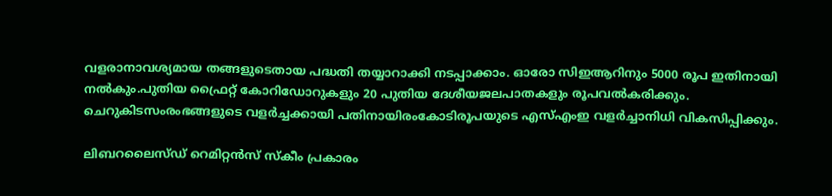വളരാനാവശ്യമായ തങ്ങളുടെതായ പദ്ധതി തയ്യാറാക്കി നടപ്പാക്കാം. ഓരോ സിഇആറിനും 5000 രൂപ ഇതിനായി നല്‍കും.പുതിയ ഫ്രൈറ്റ്‌ കോറിഡോറുകളും 20 പുതിയ ദേശീയജലപാതകളും രൂപവല്‍കരിക്കും. ചെറുകിടസംരംഭങ്ങളുടെ വളര്‍ച്ചക്കായി പതിനായിരംകോടിരൂപയുടെ എസ്‌എംഇ വളര്‍ച്ചാനിധി വികസിപ്പിക്കും.

ലിബറലൈസ്‌ഡ്‌ റെമിറ്റന്‍സ്‌ സ്‌കീം പ്രകാരം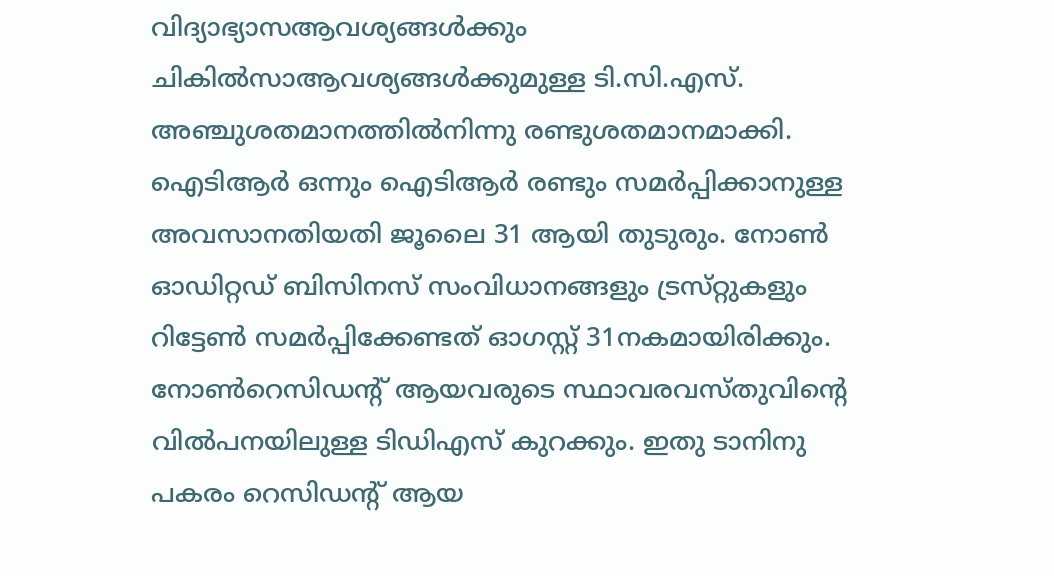വിദ്യാഭ്യാസആവശ്യങ്ങള്‍ക്കും ചികില്‍സാആവശ്യങ്ങള്‍ക്കുമുള്ള ടി.സി.എസ്‌. അഞ്ചുശതമാനത്തില്‍നിന്നു രണ്ടുശതമാനമാക്കി. ഐടിആര്‍ ഒന്നും ഐടിആര്‍ രണ്ടും സമര്‍പ്പിക്കാനുള്ള അവസാനതിയതി ജൂലൈ 31 ആയി തുടുരും. നോണ്‍ ഓഡിറ്റഡ്‌ ബിസിനസ്‌ സംവിധാനങ്ങളും ട്രസ്‌റ്റുകളും റിട്ടേണ്‍ സമര്‍പ്പിക്കേണ്ടത്‌ ഓഗസ്റ്റ്‌ 31നകമായിരിക്കും. നോണ്‍റെസിഡന്റ്‌ ആയവരുടെ സ്ഥാവരവസ്‌തുവിന്റെ വില്‍പനയിലുള്ള ടിഡിഎസ്‌ കുറക്കും. ഇതു ടാനിനു പകരം റെസിഡന്റ്‌ ആയ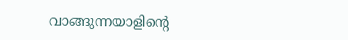വാങ്ങുന്നയാളിന്റെ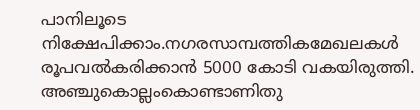പാനിലൂടെ നിക്ഷേപിക്കാം.നഗരസാമ്പത്തികമേഖലകള്‍ രൂപവല്‍കരിക്കാന്‍ 5000 കോടി വകയിരുത്തി. അഞ്ചുകൊല്ലംകൊണ്ടാണിതു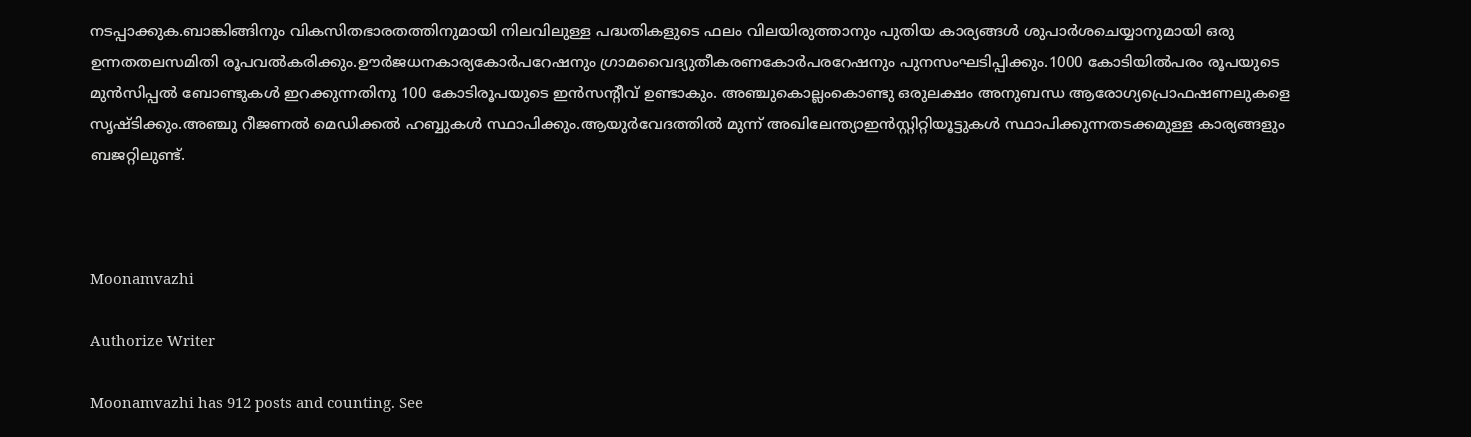നടപ്പാക്കുക.ബാങ്കിങ്ങിനും വികസിതഭാരതത്തിനുമായി നിലവിലുള്ള പദ്ധതികളുടെ ഫലം വിലയിരുത്താനും പുതിയ കാര്യങ്ങള്‍ ശുപാര്‍ശചെയ്യാനുമായി ഒരു ഉന്നതതലസമിതി രൂപവല്‍കരിക്കും.ഊര്‍ജധനകാര്യകോര്‍പറേഷനും ഗ്രാമവൈദ്യുതീകരണകോര്‍പരറേഷനും പുനസംഘടിപ്പിക്കും.1000 കോടിയില്‍പരം രൂപയുടെ മുന്‍സിപ്പല്‍ ബോണ്ടുകള്‍ ഇറക്കുന്നതിനു 100 കോടിരൂപയുടെ ഇന്‍സന്റീവ്‌ ഉണ്ടാകും. അഞ്ചുകൊല്ലംകൊണ്ടു ഒരുലക്ഷം അനുബന്ധ ആരോഗ്യപ്രൊഫഷണലുകളെ സൃഷ്ടിക്കും.അഞ്ചു റീജണല്‍ മെഡിക്കല്‍ ഹബ്ബുകള്‍ സ്ഥാപിക്കും.ആയുര്‍വേദത്തില്‍ മുന്ന്‌ അഖിലേന്ത്യാഇന്‍സ്റ്റിറ്റിയൂട്ടുകള്‍ സ്ഥാപിക്കുന്നതടക്കമുള്ള കാര്യങ്ങളും ബജറ്റിലുണ്ട്‌.



Moonamvazhi

Authorize Writer

Moonamvazhi has 912 posts and counting. See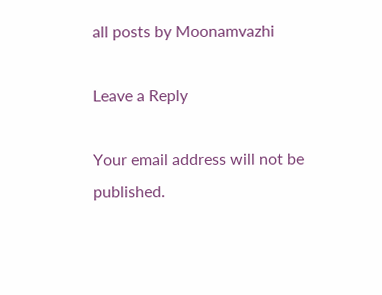all posts by Moonamvazhi

Leave a Reply

Your email address will not be published.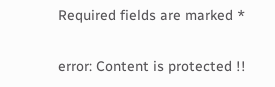Required fields are marked *

error: Content is protected !!